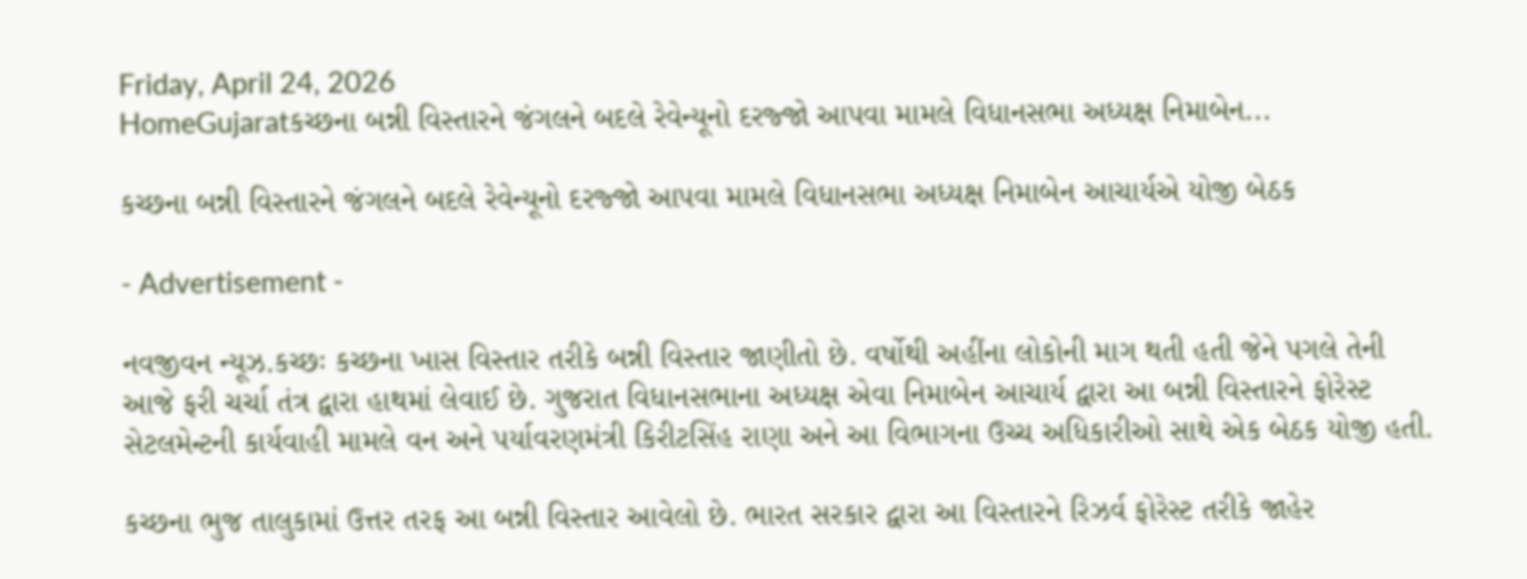Friday, April 24, 2026
HomeGujaratકચ્છના બન્ની વિસ્તારને જંગલને બદલે રેવેન્યૂનો દરજ્જો આપવા મામલે વિધાનસભા અધ્યક્ષ નિમાબેન...

કચ્છના બન્ની વિસ્તારને જંગલને બદલે રેવેન્યૂનો દરજ્જો આપવા મામલે વિધાનસભા અધ્યક્ષ નિમાબેન આચાર્યએ યોજી બેઠક

- Advertisement -

નવજીવન ન્યૂઝ.કચ્છઃ કચ્છના ખાસ વિસ્તાર તરીકે બન્ની વિસ્તાર જાણીતો છે. વર્ષોથી અહીંના લોકોની માગ થતી હતી જેને પગલે તેની આજે ફરી ચર્ચા તંત્ર દ્વારા હાથમાં લેવાઈ છે. ગુજરાત વિધાનસભાના અધ્યક્ષ એવા નિમાબેન આચાર્ય દ્વારા આ બન્ની વિસ્તારને ફોરેસ્ટ સેટલમેન્ટની કાર્યવાહી મામલે વન અને પર્યાવરણમંત્રી કિરીટસિંહ રાણા અને આ વિભાગના ઉચ્ચ અધિકારીઓ સાથે એક બેઠક યોજી હતી.

કચ્છના ભુજ તાલુકામાં ઉત્તર તરફ આ બન્ની વિસ્તાર આવેલો છે. ભારત સરકાર દ્વારા આ વિસ્તારને રિઝર્વ ફોરેસ્ટ તરીકે જાહેર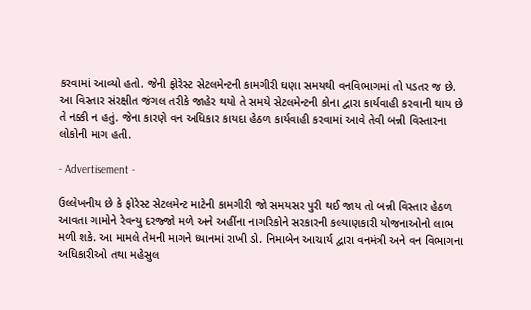કરવામાં આવ્યો હતો. જેની ફોરેસ્ટ સેટલમેન્ટની કામગીરી ઘણા સમયથી વનવિભાગમાં તો પડતર જ છે. આ વિસ્તાર સંરક્ષીત જંગલ તરીકે જાહેર થયો તે સમયે સેટલમેન્ટની કોના દ્વારા કાર્યવાહી કરવાની થાય છે તે નક્કી ન હતું. જેના કારણે વન અધિકાર કાયદા હેઠળ કાર્યવાહી કરવામાં આવે તેવી બન્ની વિસ્તારના લોકોની માગ હતી.

- Advertisement -

ઉલ્લેખનીય છે કે ફોરેસ્ટ સેટલમેન્ટ માટેની કામગીરી જો સમયસર પુરી થઈ જાય તો બન્ની વિસ્તાર હેઠળ આવતા ગામોને રેવન્યુ દરજ્જો મળે અને અહીંના નાગરિકોને સરકારની કલ્યાણકારી યોજનાઓનો લાભ મળી શકે. આ મામલે તેમની માગને ધ્યાનમાં રાખી ડો. નિમાબેન આચાર્ય દ્વારા વનમંત્રી અને વન વિભાગના અધિકારીઓ તથા મહેસુલ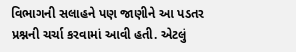વિભાગની સલાહને પણ જાણીને આ પડતર પ્રશ્નની ચર્ચા કરવામાં આવી હતી. એટલું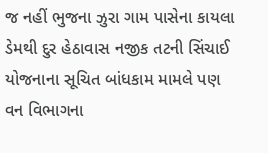જ નહીં ભુજના ઝુરા ગામ પાસેના કાયલા ડેમથી દુર હેઠાવાસ નજીક તટની સિંચાઈ યોજનાના સૂચિત બાંધકામ મામલે પણ વન વિભાગના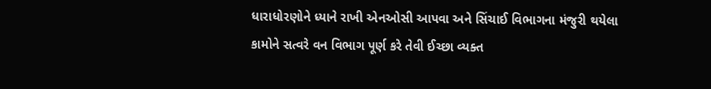ધારાધોરણોને ધ્યાને રાખી એનઓસી આપવા અને સિંચાઈ વિભાગના મંજુરી થયેલા કામોને સત્વરે વન વિભાગ પૂર્ણ કરે તેવી ઈચ્છા વ્યક્ત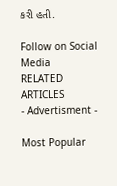કરી હતી.

Follow on Social Media
RELATED ARTICLES
- Advertisment -

Most Popular